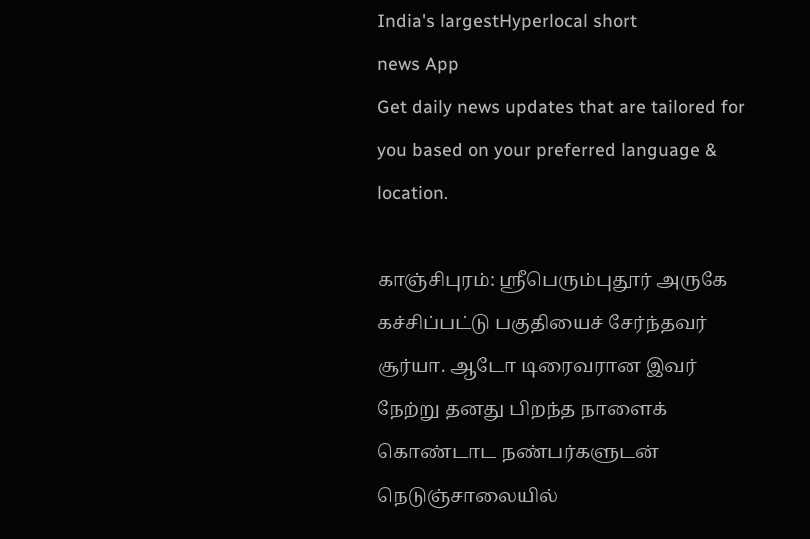India's largestHyperlocal short
news App
Get daily news updates that are tailored for you based on your preferred language & location.

காஞ்சிபுரம்: ஸ்ரீபெரும்புதூர் அருகே கச்சிப்பட்டு பகுதியைச் சேர்ந்தவர் சூர்யா. ஆடோ டிரைவரான இவர் நேற்று தனது பிறந்த நாளைக் கொண்டாட நண்பர்களுடன் நெடுஞ்சாலையில்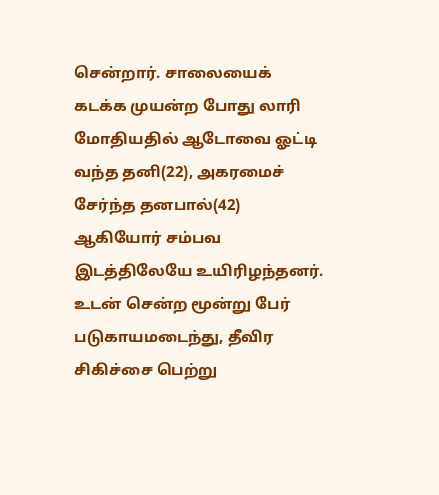சென்றார். சாலையைக் கடக்க முயன்ற போது லாரி மோதியதில் ஆடோவை ஓட்டி வந்த தனி(22), அகரமைச் சேர்ந்த தனபால்(42) ஆகியோர் சம்பவ இடத்திலேயே உயிரிழந்தனர். உடன் சென்ற மூன்று பேர் படுகாயமடைந்து, தீவிர சிகிச்சை பெற்று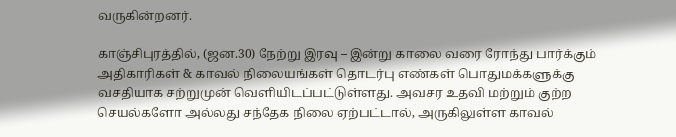வருகின்றனர்.

காஞ்சிபுரத்தில், (ஜன.30) நேற்று இரவு – இன்று காலை வரை ரோந்து பார்க்கும் அதிகாரிகள் & காவல் நிலையங்கள் தொடர்பு எண்கள் பொதுமக்களுக்கு வசதியாக சற்றுமுன் வெளியிடப்பட்டுள்ளது. அவசர உதவி மற்றும் குற்ற செயல்களோ அல்லது சந்தேக நிலை ஏற்பட்டால், அருகிலுள்ள காவல்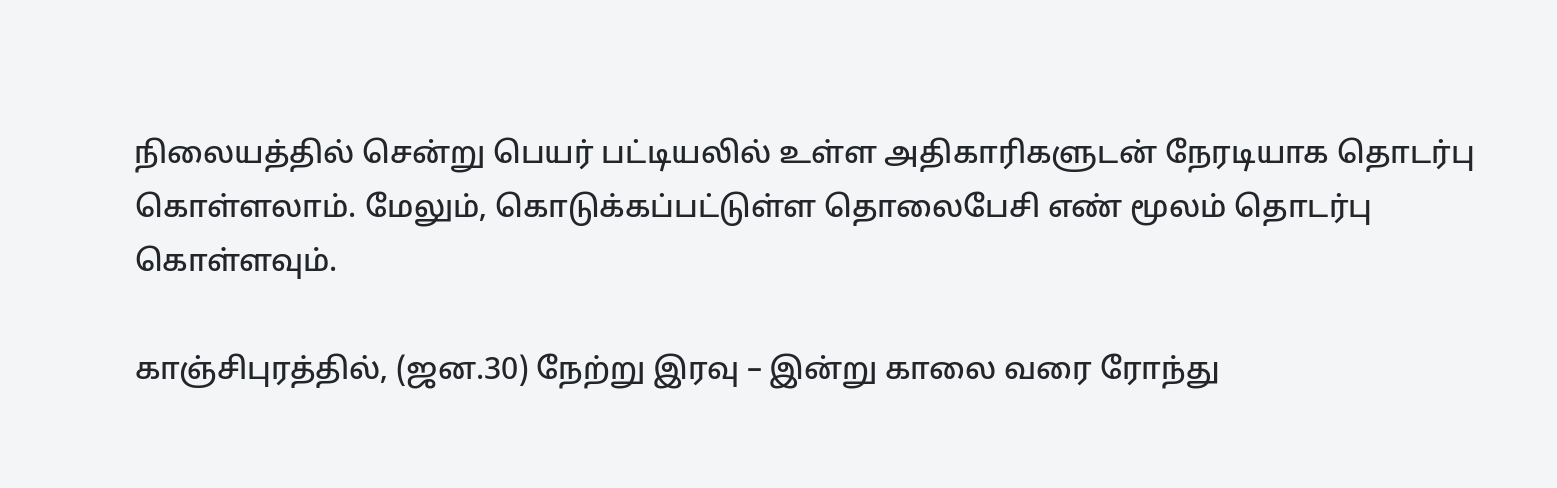நிலையத்தில் சென்று பெயர் பட்டியலில் உள்ள அதிகாரிகளுடன் நேரடியாக தொடர்பு கொள்ளலாம். மேலும், கொடுக்கப்பட்டுள்ள தொலைபேசி எண் மூலம் தொடர்பு கொள்ளவும்.

காஞ்சிபுரத்தில், (ஜன.30) நேற்று இரவு – இன்று காலை வரை ரோந்து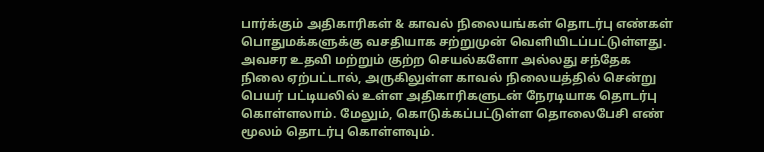பார்க்கும் அதிகாரிகள் & காவல் நிலையங்கள் தொடர்பு எண்கள் பொதுமக்களுக்கு வசதியாக சற்றுமுன் வெளியிடப்பட்டுள்ளது. அவசர உதவி மற்றும் குற்ற செயல்களோ அல்லது சந்தேக நிலை ஏற்பட்டால், அருகிலுள்ள காவல் நிலையத்தில் சென்று பெயர் பட்டியலில் உள்ள அதிகாரிகளுடன் நேரடியாக தொடர்பு கொள்ளலாம். மேலும், கொடுக்கப்பட்டுள்ள தொலைபேசி எண் மூலம் தொடர்பு கொள்ளவும்.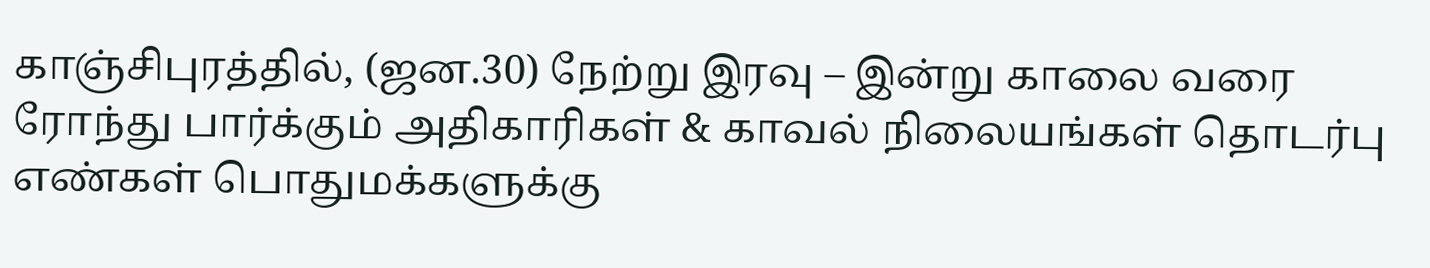காஞ்சிபுரத்தில், (ஜன.30) நேற்று இரவு – இன்று காலை வரை ரோந்து பார்க்கும் அதிகாரிகள் & காவல் நிலையங்கள் தொடர்பு எண்கள் பொதுமக்களுக்கு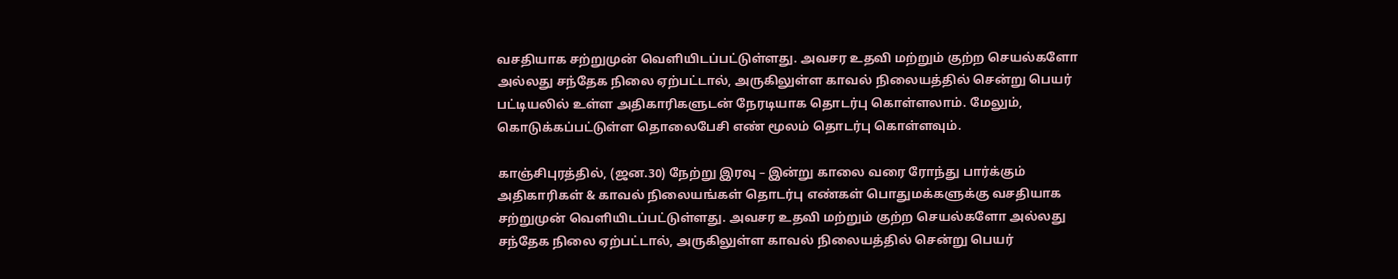வசதியாக சற்றுமுன் வெளியிடப்பட்டுள்ளது. அவசர உதவி மற்றும் குற்ற செயல்களோ அல்லது சந்தேக நிலை ஏற்பட்டால், அருகிலுள்ள காவல் நிலையத்தில் சென்று பெயர் பட்டியலில் உள்ள அதிகாரிகளுடன் நேரடியாக தொடர்பு கொள்ளலாம். மேலும், கொடுக்கப்பட்டுள்ள தொலைபேசி எண் மூலம் தொடர்பு கொள்ளவும்.

காஞ்சிபுரத்தில், (ஜன.30) நேற்று இரவு – இன்று காலை வரை ரோந்து பார்க்கும் அதிகாரிகள் & காவல் நிலையங்கள் தொடர்பு எண்கள் பொதுமக்களுக்கு வசதியாக சற்றுமுன் வெளியிடப்பட்டுள்ளது. அவசர உதவி மற்றும் குற்ற செயல்களோ அல்லது சந்தேக நிலை ஏற்பட்டால், அருகிலுள்ள காவல் நிலையத்தில் சென்று பெயர்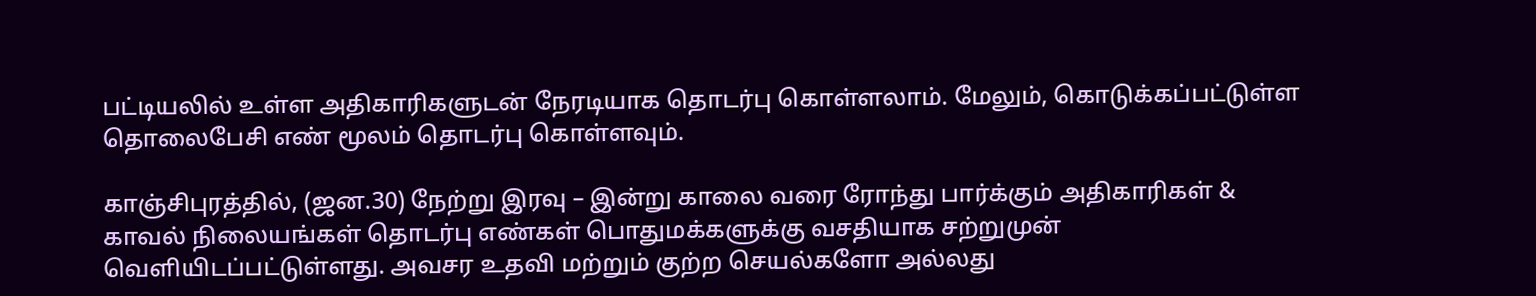பட்டியலில் உள்ள அதிகாரிகளுடன் நேரடியாக தொடர்பு கொள்ளலாம். மேலும், கொடுக்கப்பட்டுள்ள தொலைபேசி எண் மூலம் தொடர்பு கொள்ளவும்.

காஞ்சிபுரத்தில், (ஜன.30) நேற்று இரவு – இன்று காலை வரை ரோந்து பார்க்கும் அதிகாரிகள் & காவல் நிலையங்கள் தொடர்பு எண்கள் பொதுமக்களுக்கு வசதியாக சற்றுமுன் வெளியிடப்பட்டுள்ளது. அவசர உதவி மற்றும் குற்ற செயல்களோ அல்லது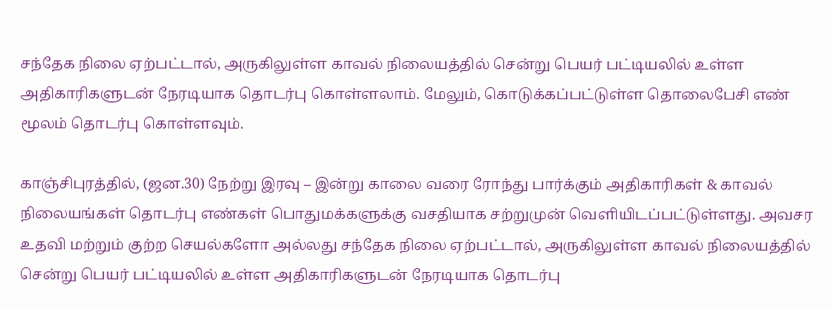சந்தேக நிலை ஏற்பட்டால், அருகிலுள்ள காவல் நிலையத்தில் சென்று பெயர் பட்டியலில் உள்ள அதிகாரிகளுடன் நேரடியாக தொடர்பு கொள்ளலாம். மேலும், கொடுக்கப்பட்டுள்ள தொலைபேசி எண் மூலம் தொடர்பு கொள்ளவும்.

காஞ்சிபுரத்தில், (ஜன.30) நேற்று இரவு – இன்று காலை வரை ரோந்து பார்க்கும் அதிகாரிகள் & காவல் நிலையங்கள் தொடர்பு எண்கள் பொதுமக்களுக்கு வசதியாக சற்றுமுன் வெளியிடப்பட்டுள்ளது. அவசர உதவி மற்றும் குற்ற செயல்களோ அல்லது சந்தேக நிலை ஏற்பட்டால், அருகிலுள்ள காவல் நிலையத்தில் சென்று பெயர் பட்டியலில் உள்ள அதிகாரிகளுடன் நேரடியாக தொடர்பு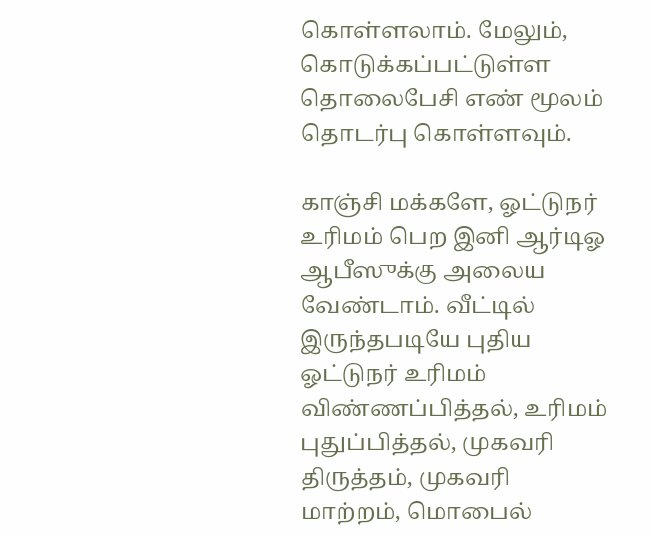கொள்ளலாம். மேலும், கொடுக்கப்பட்டுள்ள தொலைபேசி எண் மூலம் தொடர்பு கொள்ளவும்.

காஞ்சி மக்களே, ஓட்டுநர் உரிமம் பெற இனி ஆர்டிஓ ஆபீஸுக்கு அலைய வேண்டாம். வீட்டில் இருந்தபடியே புதிய ஓட்டுநர் உரிமம் விண்ணப்பித்தல், உரிமம் புதுப்பித்தல், முகவரி திருத்தம், முகவரி மாற்றம், மொபைல்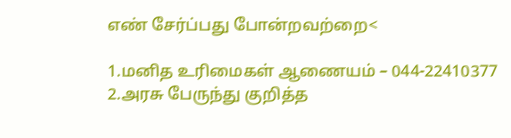எண் சேர்ப்பது போன்றவற்றை<

1.மனித உரிமைகள் ஆணையம் – 044-22410377
2.அரசு பேருந்து குறித்த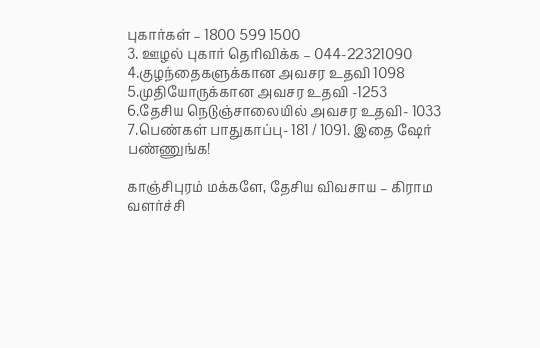புகார்கள் – 1800 599 1500
3. ஊழல் புகார் தெரிவிக்க – 044-22321090
4.குழந்தைகளுக்கான அவசர உதவி 1098
5.முதியோருக்கான அவசர உதவி -1253
6.தேசிய நெடுஞ்சாலையில் அவசர உதவி- 1033
7.பெண்கள் பாதுகாப்பு- 181 / 1091. இதை ஷேர் பண்ணுங்க!

காஞ்சிபுரம் மக்களே, தேசிய விவசாய – கிராம வளர்ச்சி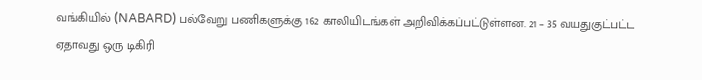வங்கியில் (NABARD) பல்வேறு பணிகளுக்கு 162 காலியிடங்கள் அறிவிக்கப்பட்டுள்ளன. 21 – 35 வயதுகுட்பட்ட ஏதாவது ஒரு டிகிரி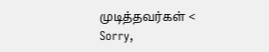முடித்தவர்கள் <
Sorry,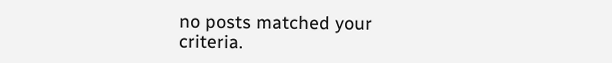no posts matched your criteria.